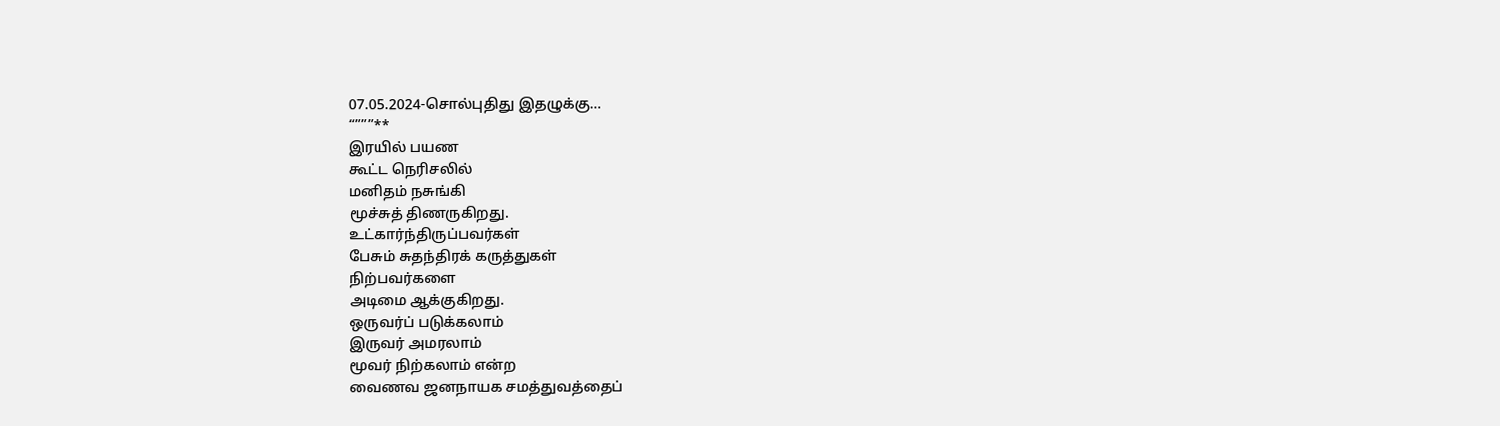07.05.2024-சொல்புதிது இதழுக்கு…
“”””**
இரயில் பயண
கூட்ட நெரிசலில்
மனிதம் நசுங்கி
மூச்சுத் திணருகிறது.
உட்கார்ந்திருப்பவர்கள்
பேசும் சுதந்திரக் கருத்துகள்
நிற்பவர்களை
அடிமை ஆக்குகிறது.
ஒருவர்ப் படுக்கலாம்
இருவர் அமரலாம்
மூவர் நிற்கலாம் என்ற
வைணவ ஜனநாயக சமத்துவத்தைப்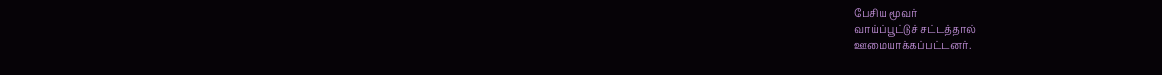பேசிய மூவர்
வாய்ப்பூட்டுச் சட்டத்தால்
ஊமையாக்கப்பட்டனர்.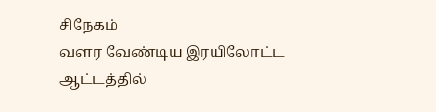சிநேகம்
வளர வேண்டிய இரயிலோட்ட ஆட்டத்தில்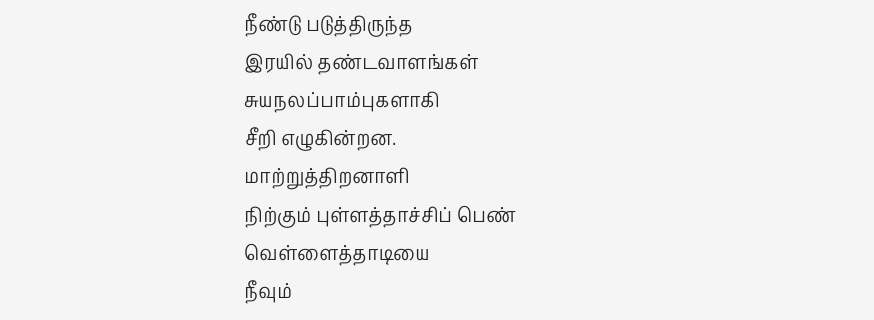நீண்டு படுத்திருந்த
இரயில் தண்டவாளங்கள்
சுயநலப்பாம்புகளாகி
சீறி எழுகின்றன.
மாற்றுத்திறனாளி
நிற்கும் புள்ளத்தாச்சிப் பெண்
வெள்ளைத்தாடியை
நீவும்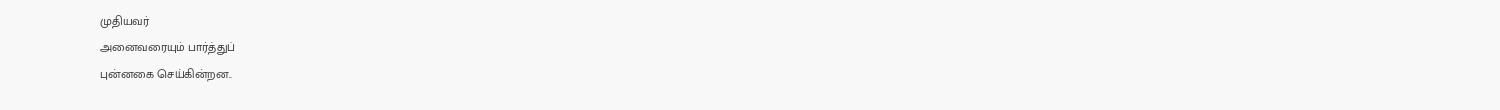முதியவர்
அனைவரையும் பார்த்துப்
புன்னகை செய்கின்றன..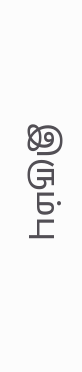இரும்பு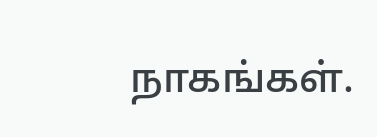நாகங்கள்.